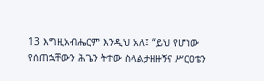13 እግዚአብሔርም እንዲህ አለ፤ “ይህ የሆነው የሰጠኋቸውን ሕጌን ትተው ስላልታዘዙኝና ሥርዐቴን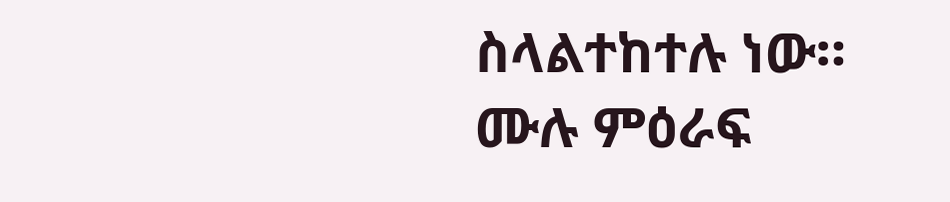ስላልተከተሉ ነው።
ሙሉ ምዕራፍ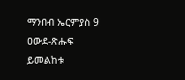ማንበብ ኤርምያስ 9
ዐውደ-ጽሑፍ ይመልከቱ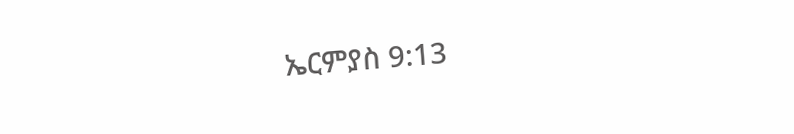ኤርምያስ 9:13